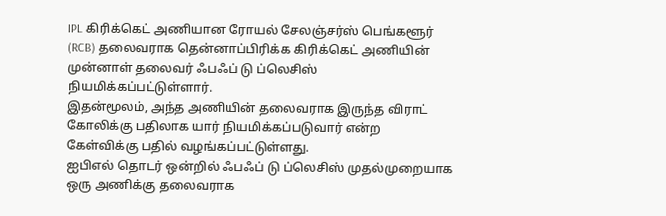IPL கிரிக்கெட் அணியான ரோயல் சேலஞ்சர்ஸ் பெங்களூர் (RCB) தலைவராக தென்னாப்பிரிக்க கிரிக்கெட் அணியின் முன்னாள் தலைவர் ஃபஃப் டு ப்லெசிஸ் நியமிக்கப்பட்டுள்ளார்.
இதன்மூலம், அந்த அணியின் தலைவராக இருந்த விராட் கோலிக்கு பதிலாக யார் நியமிக்கப்படுவார் என்ற கேள்விக்கு பதில் வழங்கப்பட்டுள்ளது.
ஐபிஎல் தொடர் ஒன்றில் ஃபஃப் டு ப்லெசிஸ் முதல்முறையாக ஒரு அணிக்கு தலைவராக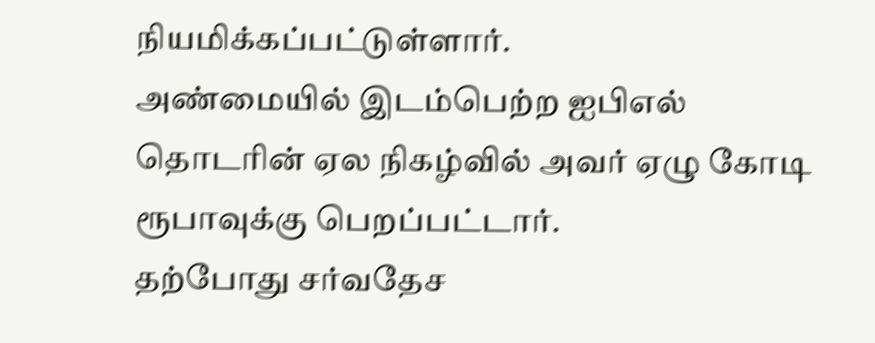நியமிக்கப்பட்டுள்ளார்.
அண்மையில் இடம்பெற்ற ஐபிஎல் தொடரின் ஏல நிகழ்வில் அவர் ஏழு கோடி ரூபாவுக்கு பெறப்பட்டார்.
தற்போது சர்வதேச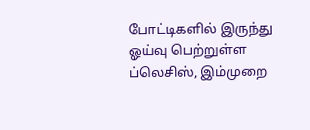போட்டிகளில் இருந்து ஓய்வு பெற்றுள்ள ப்லெசிஸ், இம்முறை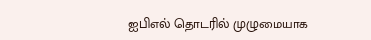ஐபிஎல் தொடரில் முழுமையாக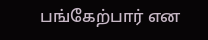பங்கேற்பார் என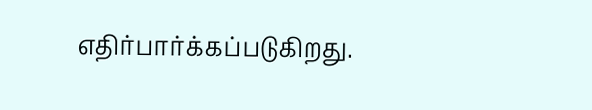எதிர்பார்க்கப்படுகிறது.